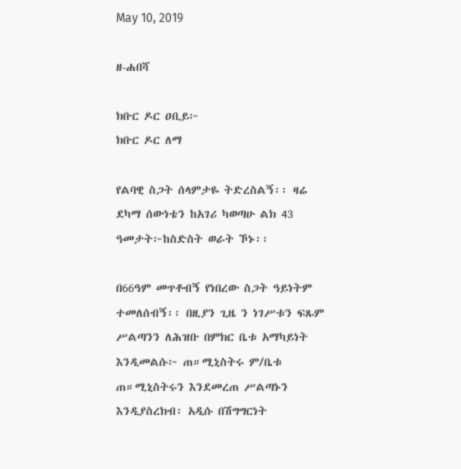May 10, 2019

ዘ-ሐበሻ

ክቡር ዶር ዐቢይ፦
ክቡር ዶር ለማ

የልባዊ ስጋት ሰላምታዬ ትድረስልኝ፡፡ ዛሬ ደካማ ሰውነቴን ከአገሪ ካወጣሁ ልክ 43 ዓመታት፦ከስድስት ወራት ኾኑ፡፡

በ66ዓም መጥቶብኝ የነበረው ስጋት ዓይነትም ተመለሰብኝ፡፡ በዚያን ጊዜ ን ነገሥቱን ፍጹም ሥልጣንን ለሕዝቡ በምክር ቤቱ አማካይነት እንዲመልሱ፦ ጠ።ሚኒስትሩ ም/ቤቱ ጠ።ሚኒስትሩን እንደመረጠ ሥልጣኑን እንዲያስረክብ፡ አዲሱ በሽግግርነት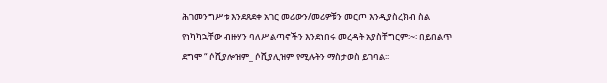ሕገመንግሥቱ እንደጸደቀ አገር መሪውን/መሪዎቹን መርጦ እንዲያስረክብ ስል የነካካኋቸው ብዙሃን ባለሥልጣኖችን እንደነበሩ መረዳት አያስቸግርም፡~፡ በይበልጥ ደግሞ “ ሶሺያሎዝም_ ሶሺያሊዝም የሚሉትን ማስታወስ ይገባል፡፡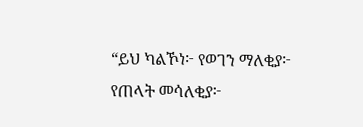“ይህ ካልኾነ፦ የወገን ማለቂያ፦ የጠላት መሳለቂያ፦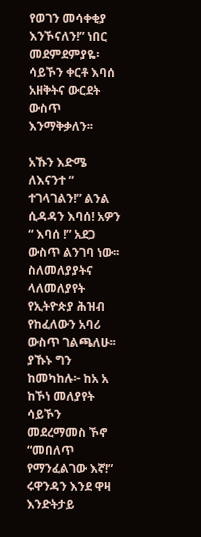የወገን መሳቀቂያ እንኾናለን!” ነበር መደምደምያዬ፡ ሳይኾን ቀርቶ እባሰ አዘቅትና ውርደት ውስጥ እንማቅቃለን፡፡

አኹን እድሜ ለእናንተ “ ተገላገልን!” ልንል ሲዳዳን እባሰ! አዎን “ እባሰ !” አደጋ ውስጥ ልንገባ ነው፡፡ ስለመለያያትና ላለመለያየት የኢትዮጵያ ሕዝብ የከፈለውን አባሪ ውስጥ ገልጫለሁ፡፡ ያኹኑ ግን ከመካከሉ፦ ከአ አ ከኾነ መለያየት ሳይኾን መደረማመስ ኾኖ “መበለጥ የማንፈልገው እኛ!” ሩዋንዳን እንደ ዋዛ እንድትታይ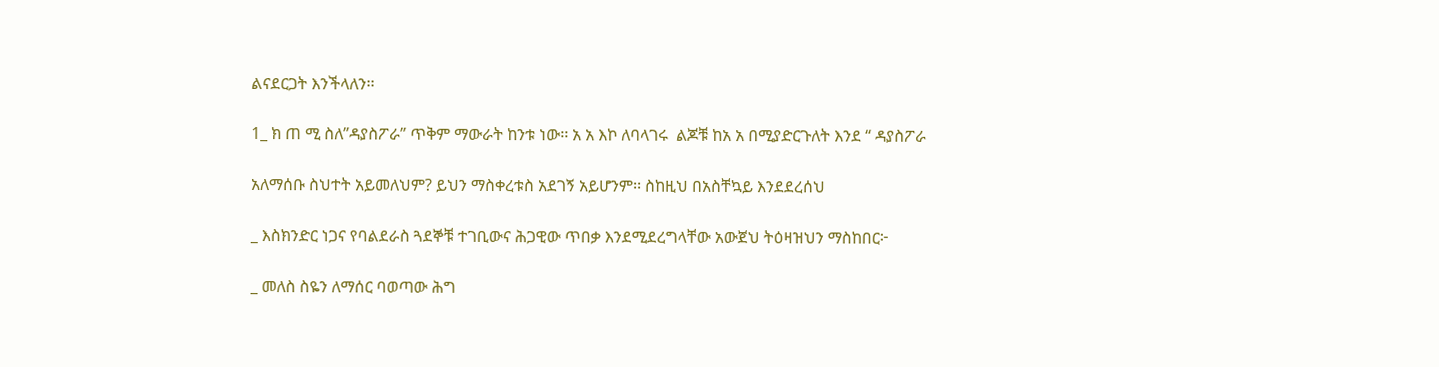ልናደርጋት እንችላለን፡፡

1_ ክ ጠ ሚ ስለ”ዳያስፖራ” ጥቅም ማውራት ከንቱ ነው፡፡ አ አ እኮ ለባላገሩ  ልጆቹ ከአ አ በሚያድርጉለት እንደ “ ዳያስፖራ

አለማሰቡ ስህተት አይመለህም? ይህን ማስቀረቱስ አደገኝ አይሆንም፡፡ ስከዚህ በአስቸኳይ እንደደረሰህ

_ እስክንድር ነጋና የባልደራስ ጓደኞቹ ተገቢውና ሕጋዊው ጥበቃ እንደሚደረግላቸው አውጀህ ትዕዛዝህን ማስከበር፦

_ መለስ ስዬን ለማሰር ባወጣው ሕግ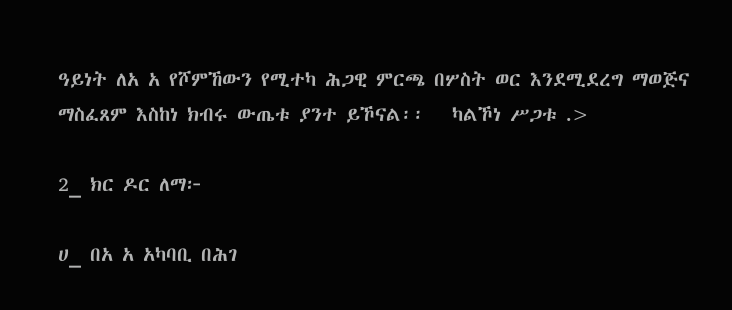ዓይነት ለአ አ የሾምኸውን የሚተካ ሕጋዊ ምርጫ በሦስት ወር እንደሚደረግ ማወጅና ማስፈጸም እስከነ ክብሩ ውጤቱ ያንተ ይኾናል፡፡   ካልኾነ ሥጋቱ .>

2_ ክር ዶር ለማ፦

ሀ_ በአ አ አካባቢ በሕገ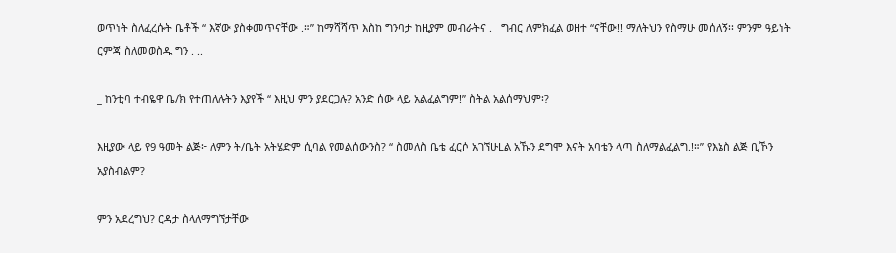ወጥነት ስለፈረሱት ቤቶች “ እኛው ያስቀመጥናቸው .።” ከማሻሻጥ እስከ ግንባታ ከዚያም መብራትና .   ግብር ለምክፈል ወዘተ “ናቸው!! ማለትህን የስማሁ መሰለኝ፡፡ ምንም ዓይነት ርምጃ ስለመወስዱ ግን . ..

_ ከንቲባ ተብዬዋ ቤ/ክ የተጠለሉትን እያየች “ እዚህ ምን ያደርጋሉ? አንድ ሰው ላይ አልፈልግም!” ስትል አልሰማህም፡?

እዚያው ላይ የ9 ዓመት ልጅ፦ ለምን ት/ቤት አትሄድም ሲባል የመልሰውንስ? “ ስመለስ ቤቴ ፈርሶ አገኘሁLል አኹን ደግሞ እናት አባቴን ላጣ ስለማልፈልግ.!።” የእኔስ ልጅ ቢኾን አያስብልም?

ምን አደረግህ? ርዳታ ስላለማግኘታቸው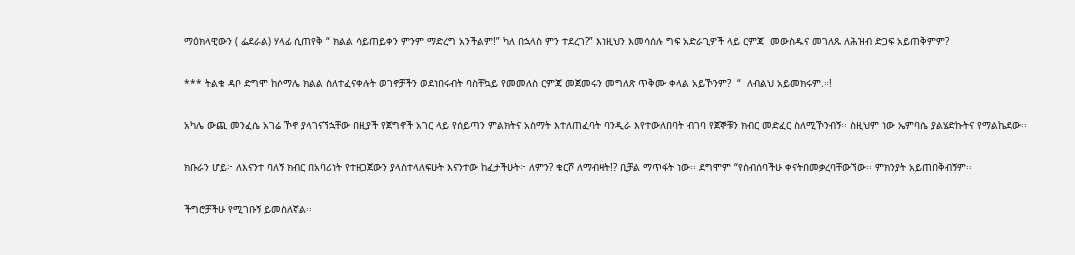ማዕክላዊውን ( ፌደራል) ሃላፊ ሲጠየቅ “ ክልል ሳይጠይቀን ምንም ማድረግ አንችልም!” ካለ በኋላስ ምን ተደረገ?” እነዚህን እመሳሰሉ ግፍ አድራጊዎች ላይ ርምጃ  መውስዱና መገለጹ ለሕዝብ ድጋፍ አይጠቅምም?

*** ትልቁ ዳቦ ድግሞ ከሶማሌ ክልል ስለተፈናቀሉት ወገኖቻችን ወደነበሩብት ባስቸኳይ የመመለስ ርምጃ መጀመሩን መግለጽ ጥቅሙ ቀላል አይኾንም?  “  ለብልህ አይመክሩም.።!

አካሌ ውጪ መንፈሴ አገሬ ኾኖ ያላገናኘኋቸው በዚያች የጀግኖች አገር ላይ የሰይጣን ምልክትና አስማት እተለጠፈባት ባንዲራ እየተውለበባት ብገባ የጀኞቹን ክብር መድፈር ስለሚኾንብኝ፡፡ ስዚህም ነው ኤምባሴ ያልሄድኩትና የማልኬደው፡፡

ክቡራን ሆይ፦ ለእናንተ ባለኝ ክብር በአባሪነት የተዘጋጀውን ያላስተላለፍሁት እናንተው ከፈታችሁት፦ ለምን? ቁርሾ ለማብዛት!? ቢቻል ማጥፋት ነው፡፡ ደግሞም “የስብሰባችሁ ቀናትበመቃረባቸውኘው፡፡ ምክንያት አይጠበቅብኝም፡፡

ችግሮቻችሁ የሚገቡኝ ይመስለኛል፡፡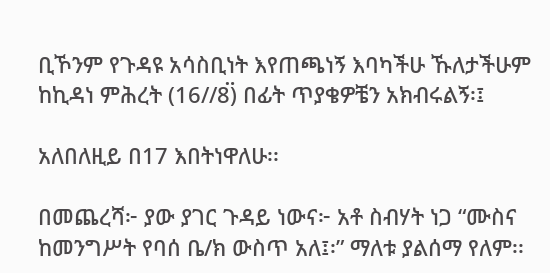ቢኾንም የጉዳዩ አሳስቢነት እየጠጫነኝ እባካችሁ ኹለታችሁም ከኪዳነ ምሕረት (16//8፟) በፊት ጥያቄዎቼን አክብሩልኝ፡፤

አለበለዚይ በ17 እበትነዋለሁ፡፡

በመጨረሻ፦ ያው ያገር ጉዳይ ነውና፦ አቶ ስብሃት ነጋ “ሙስና ከመንግሥት የባሰ ቤ/ክ ውስጥ አለ፤፡” ማለቱ ያልሰማ የለም፡፡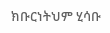ክቡርነትህም ሂሳቡ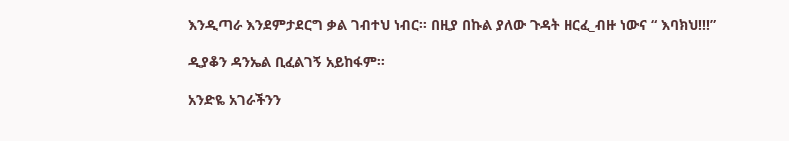እንዲጣራ እንደምታደርግ ቃል ገብተህ ነብር፡፡ በዚያ በኩል ያለው ጉዳት ዘርፈ_ብዙ ነውና “ እባክህ!!!”

ዲያቆን ዳንኤል ቢፈልገኝ አይከፋም፡፡

አንድዬ አገራችንን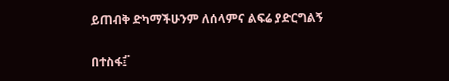ይጠብቅ ድካማችሁንም ለሰላምና ልፍሬ ያድርግልኝ

በተስፋ፤፟